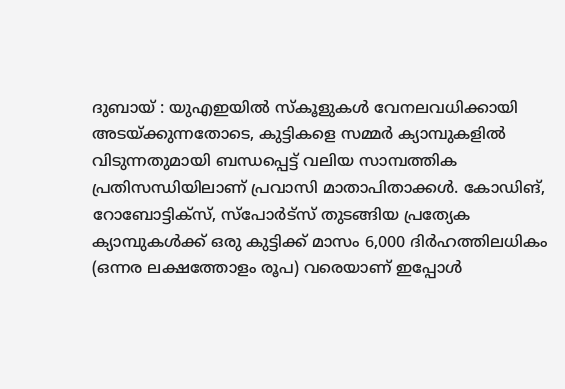ദുബായ് : യുഎഇയിൽ സ്കൂളുകൾ വേനലവധിക്കായി അടയ്ക്കുന്നതോടെ, കുട്ടികളെ സമ്മർ ക്യാമ്പുകളിൽ വിടുന്നതുമായി ബന്ധപ്പെട്ട് വലിയ സാമ്പത്തിക പ്രതിസന്ധിയിലാണ് പ്രവാസി മാതാപിതാക്കൾ. കോഡിങ്, റോബോട്ടിക്സ്, സ്പോർട്സ് തുടങ്ങിയ പ്രത്യേക ക്യാമ്പുകൾക്ക് ഒരു കുട്ടിക്ക് മാസം 6,000 ദിർഹത്തിലധികം (ഒന്നര ലക്ഷത്തോളം രൂപ) വരെയാണ് ഇപ്പോൾ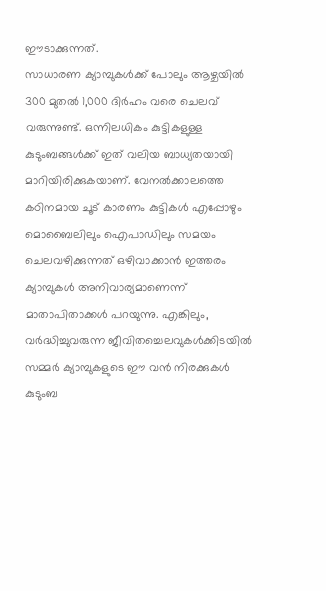ഈടാക്കുന്നത്.
സാധാരണ ക്യാമ്പുകൾക്ക് പോലും ആഴ്ചയിൽ 300 മുതൽ 1,000 ദിർഹം വരെ ചെലവ് വരുന്നുണ്ട്. ഒന്നിലധികം കുട്ടികളുള്ള കുടുംബങ്ങൾക്ക് ഇത് വലിയ ബാധ്യതയായി മാറിയിരിക്കുകയാണ്. വേനൽക്കാലത്തെ കഠിനമായ ചൂട് കാരണം കുട്ടികൾ എപ്പോഴും മൊബൈലിലും ഐപാഡിലും സമയം ചെലവഴിക്കുന്നത് ഒഴിവാക്കാൻ ഇത്തരം ക്യാമ്പുകൾ അനിവാര്യമാണെന്ന് മാതാപിതാക്കൾ പറയുന്നു. എങ്കിലും, വർദ്ധിച്ചുവരുന്ന ജീവിതച്ചെലവുകൾക്കിടയിൽ സമ്മർ ക്യാമ്പുകളുടെ ഈ വൻ നിരക്കുകൾ കുടുംബ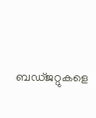ബഡ്ജറ്റുകളെ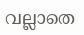വല്ലാതെ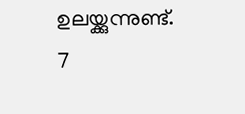ഉലയ്ക്കുന്നുണ്ട്.
7